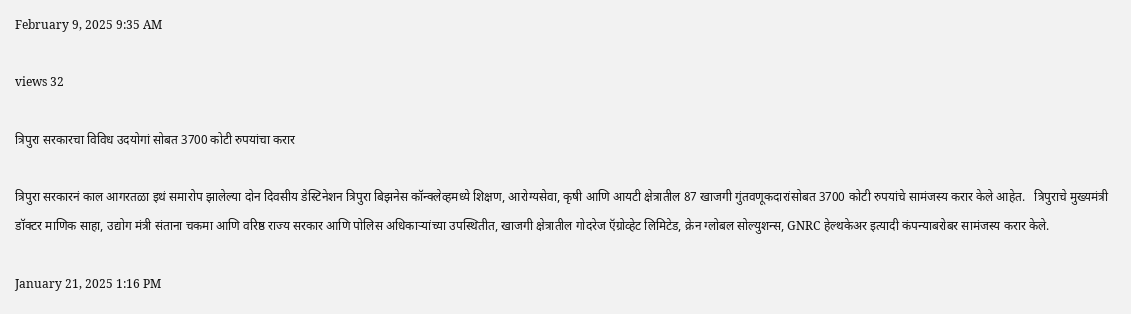February 9, 2025 9:35 AM

views 32

त्रिपुरा सरकारचा विविध उदयोगां सोबत 3700 कोटी रुपयांचा करार

त्रिपुरा सरकारनं काल आगरतळा इथं समारोप झालेल्या दोन दिवसीय डेस्टिनेशन त्रिपुरा बिझनेस कॉन्क्लेव्हमध्ये शिक्षण, आरोग्यसेवा, कृषी आणि आयटी क्षेत्रातील 87 खाजगी गुंतवणूकदारांसोबत 3700 कोटी रुपयांचे सामंजस्य करार केले आहेत.   त्रिपुराचे मुख्यमंत्री डॉक्टर माणिक साहा, उद्योग मंत्री संताना चकमा आणि वरिष्ठ राज्य सरकार आणि पोलिस अधिकाऱ्यांच्या उपस्थितीत, खाजगी क्षेत्रातील गोदरेज ऍग्रोव्हेट लिमिटेड, क्रेन ग्लोबल सोल्युशन्स, GNRC हेल्थकेअर इत्यादी कंपन्याबरोबर सामंजस्य करार केले.

January 21, 2025 1:16 PM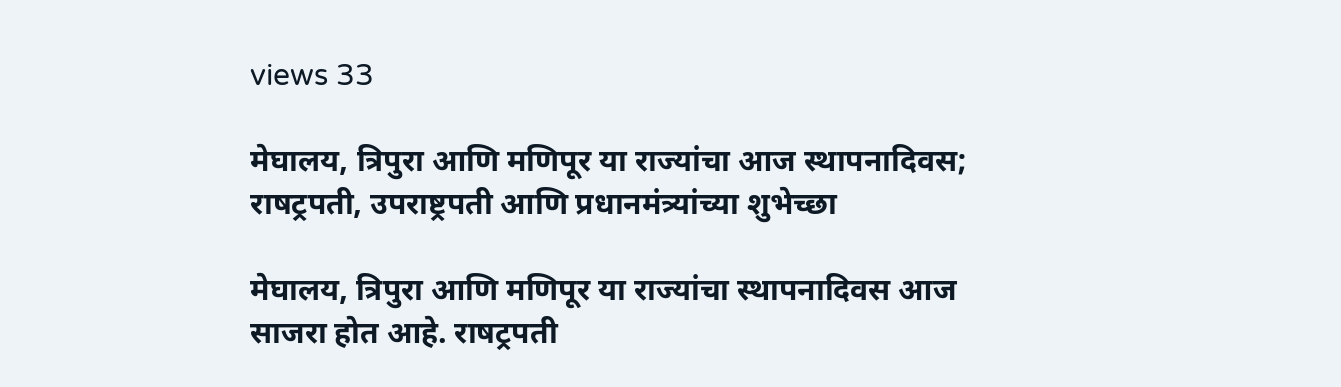views 33

मेघालय, त्रिपुरा आणि मणिपूर या राज्यांचा आज स्थापनादिवस; राषट्रपती, उपराष्ट्रपती आणि प्रधानमंत्र्यांच्या शुभेच्छा

मेघालय, त्रिपुरा आणि मणिपूर या राज्यांचा स्थापनादिवस आज साजरा होत आहे. राषट्रपती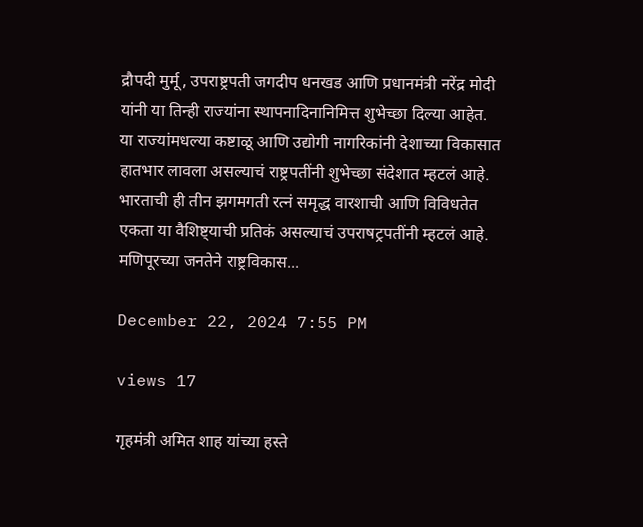द्रौपदी मुर्मू, उपराष्ट्रपती जगदीप धनखड आणि प्रधानमंत्री नरेंद्र मोदी यांनी या तिन्ही राज्यांना स्थापनादिनानिमित्त शुभेच्छा दिल्या आहेत.  या राज्यांमधल्या कष्टाळू आणि उद्योगी नागरिकांनी देशाच्या विकासात हातभार लावला असल्याचं राष्ट्रपतींनी शुभेच्छा संदेशात म्हटलं आहे. भारताची ही तीन झगमगती रत्नं समृद्ध वारशाची आणि विविधतेत एकता या वैशिष्ट्याची प्रतिकं असल्याचं उपराषट्रपतींनी म्हटलं आहे. मणिपूरच्या जनतेने राष्ट्रविकास...

December 22, 2024 7:55 PM

views 17

गृहमंत्री अमित शाह यांच्या हस्ते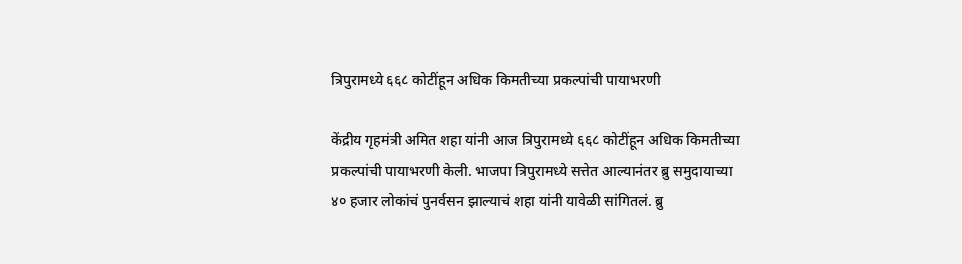त्रिपुरामध्ये ६६८ कोटींहून अधिक किमतीच्या प्रकल्पांची पायाभरणी

केंद्रीय गृहमंत्री अमित शहा यांनी आज त्रिपुरामध्ये ६६८ कोटींहून अधिक किमतीच्या प्रकल्पांची पायाभरणी केली. भाजपा त्रिपुरामध्ये सत्तेत आल्यानंतर ब्रु समुदायाच्या ४० हजार लोकांचं पुनर्वसन झाल्याचं शहा यांनी यावेळी सांगितलं. ब्रु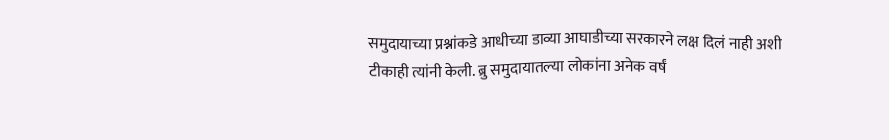समुदायाच्या प्रश्नांकडे आधीच्या डाव्या आघाडीच्या सरकारने लक्ष दिलं नाही अशी टीकाही त्यांनी केली. ब्रु समुदायातल्या लोकांना अनेक वर्षं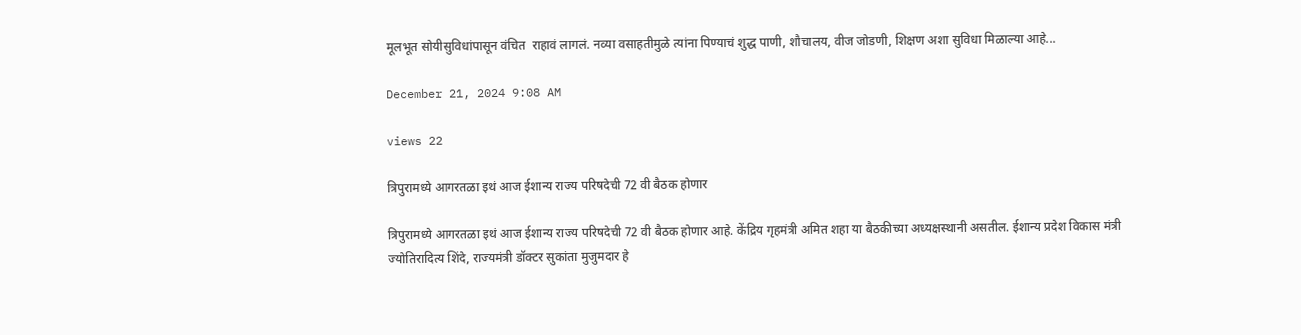मूलभूत सोयीसुविधांपासून वंचित  राहावं लागलं. नव्या वसाहतीमुळे त्यांना पिण्याचं शुद्ध पाणी, शौचालय, वीज जोडणी, शिक्षण अशा सुविधा मिळाल्या आहे...

December 21, 2024 9:08 AM

views 22

त्रिपुरामध्ये आगरतळा इथं आज ईशान्य राज्य परिषदेची 72 वी बैठक होणार

त्रिपुरामध्ये आगरतळा इथं आज ईशान्य राज्य परिषदेची 72 वी बैठक होणार आहे. केंद्रिय गृहमंत्री अमित शहा या बैठकीच्या अध्यक्षस्थानी असतील. ईशान्य प्रदेश विकास मंत्री ज्योतिरादित्य शिंदे, राज्यमंत्री डॉक्टर सुकांता मुजुमदार हे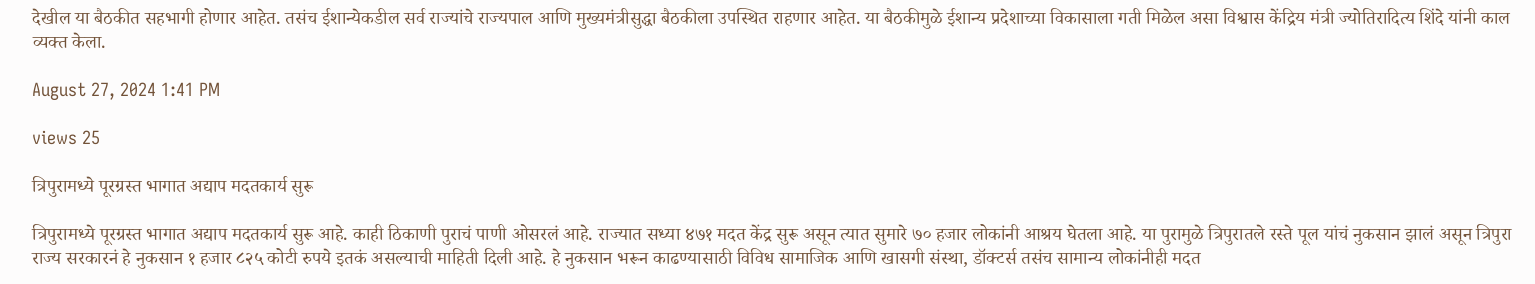देखील या बैठकीत सहभागी होणार आहेत. तसंच ईशान्येकडील सर्व राज्यांचे राज्यपाल आणि मुख्यमंत्रीसुद्धा बैठकीला उपस्थित राहणार आहेत. या बैठकीमुळे ईशान्य प्रदेशाच्या विकासाला गती मिळेल असा विश्वास केंद्रिय मंत्री ज्योतिरादित्य शिंदे यांनी काल व्यक्त केला.

August 27, 2024 1:41 PM

views 25

त्रिपुरामध्ये पूरग्रस्त भागात अद्याप मदतकार्य सुरू

त्रिपुरामध्ये पूरग्रस्त भागात अद्याप मदतकार्य सुरू आहे. काही ठिकाणी पुराचं पाणी ओसरलं आहे. राज्यात सध्या ४७१ मदत केंद्र सुरू असून त्यात सुमारे ७० हजार लोकांनी आश्रय घेतला आहे. या पुरामुळे त्रिपुरातले रस्ते पूल यांचं नुकसान झालं असून त्रिपुरा राज्य सरकारनं हे नुकसान १ हजार ८२५ कोटी रुपये इतकं असल्याची माहिती दिली आहे. हे नुकसान भरून काढण्यासाठी विविध सामाजिक आणि खासगी संस्था, डॉक्टर्स तसंच सामान्य लोकांनीही मदत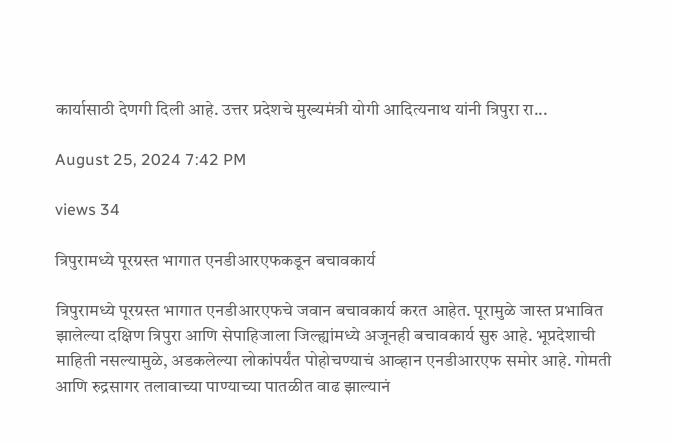कार्यासाठी देणगी दिली आहे. उत्तर प्रदेशचे मुख्यमंत्री योगी आदित्यनाथ यांनी त्रिपुरा रा...

August 25, 2024 7:42 PM

views 34

त्रिपुरामध्ये पूरग्रस्त भागात एनडीआरएफकडून बचावकार्य

त्रिपुरामध्ये पूरग्रस्त भागात एनडीआरएफचे जवान बचावकार्य करत आहेत. पूरामुळे जास्त प्रभावित झालेल्या दक्षिण त्रिपुरा आणि सेपाहिजाला जिल्ह्यांमध्ये अजूनही बचावकार्य सुरु आहे. भूप्रदेशाची माहिती नसल्यामुळे, अडकलेल्या लोकांपर्यंत पोहोचण्याचं आव्हान एनडीआरएफ समोर आहे. गोमती आणि रुद्रसागर तलावाच्या पाण्याच्या पातळीत वाढ झाल्यानं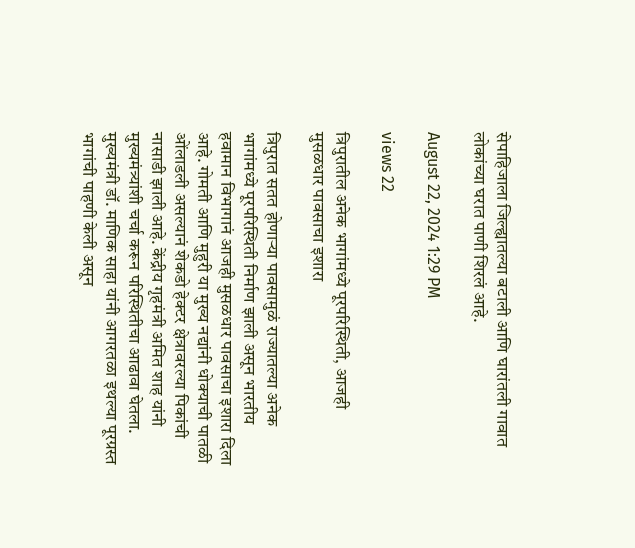सेपाहिजाला जिल्ह्यातल्या बटाली आणि घारांतली गावात लोकांच्या घरात पाणी शिरलं आहे.

August 22, 2024 1:29 PM

views 22

त्रिपुरातील अनेक भागांमध्ये पूरपरिस्थिती, आजही मुसळधार पावसाचा इशारा

त्रिपुरात सतत होणाऱ्या पावसामुळं राज्यातल्या अनेक भागांमध्ये पूरपरिस्थिती निर्माण झाली असून भारतीय हवामान विभागानं आजही मुसळधार पावसाचा इशारा दिला आहे. गोमती आणि मुहुरी या मुख्य नद्यांनी धोक्याची पातळी ओंलाडली असल्यानं शेकडो हेक्टर क्षेत्रावरल्या पिकांची नासाडी झाली आहे. केंद्रीय गृहमंत्री अमित शाह यांनी मुख्यमंत्र्यांशी चर्चा करून परिस्थितीचा आढावा घेतला.    मुख्यमंत्री डॉ. माणिक साहा यांनी आगरतळा इथल्या पूरग्रस्त भागांची पाहणी केली असून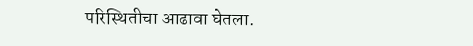परिस्थितीचा आढावा घेतला.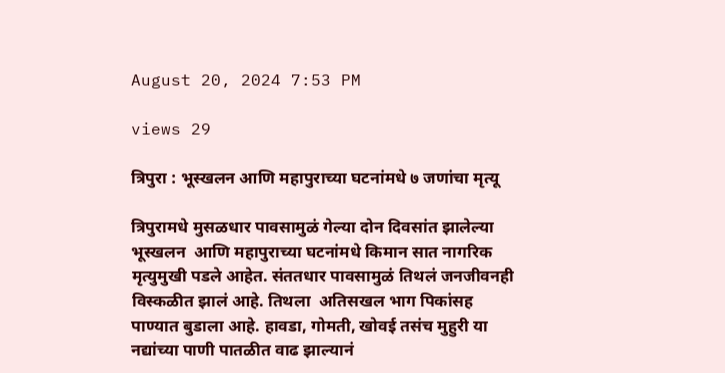August 20, 2024 7:53 PM

views 29

त्रिपुरा : भूस्खलन आणि महापुराच्या घटनांमधे ७ जणांचा मृत्यू

त्रिपुरामधे मुसळधार पावसामुळं गेल्या दोन दिवसांत झालेल्या भूस्खलन  आणि महापुराच्या घटनांमधे किमान सात नागरिक मृत्युमुखी पडले आहेत. संततधार पावसामुळं तिथलं जनजीवनही विस्कळीत झालं आहे. तिथला  अतिसखल भाग पिकांसह पाण्यात बुडाला आहे. हावडा, गोमती, खोवई तसंच मुहुरी या नद्यांच्या पाणी पातळीत वाढ झाल्यानं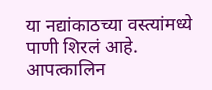या नद्यांकाठच्या वस्त्यांमध्ये पाणी शिरलं आहे.  आपत्कालिन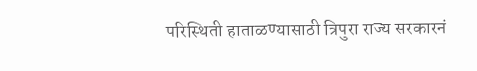परिस्थिती हाताळण्यासाठी त्रिपुरा राज्य सरकारनं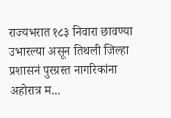राज्यभरात १८३ निवारा छावण्या उभारल्या असून तिथली जिल्हा प्रशासनं पुरग्रस्त नागरिकांना अहोरात्र म...